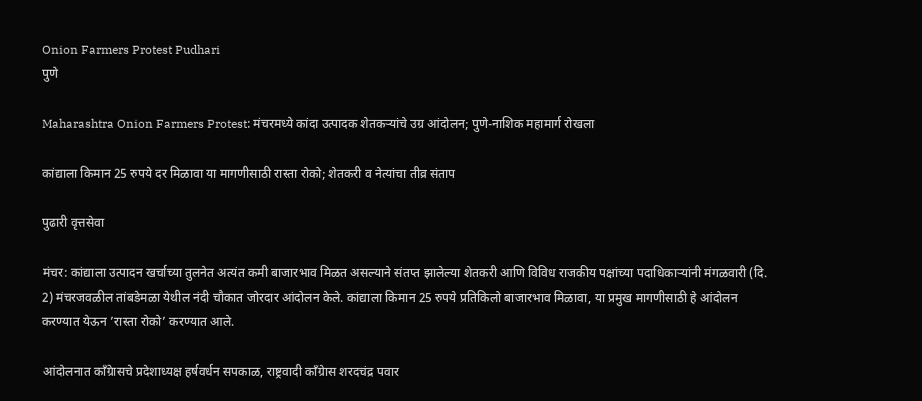Onion Farmers Protest Pudhari
पुणे

Maharashtra Onion Farmers Protest: मंचरमध्ये कांदा उत्पादक शेतकऱ्यांचे उग्र आंदोलन; पुणे-नाशिक महामार्ग रोखला

कांद्याला किमान 25 रुपये दर मिळावा या मागणीसाठी रास्ता रोको; शेतकरी व नेत्यांचा तीव्र संताप

पुढारी वृत्तसेवा

मंचर: कांद्याला उत्पादन खर्चाच्या तुलनेत अत्यंत कमी बाजारभाव मिळत असल्याने संतप्त झालेल्या शेतकरी आणि विविध राजकीय पक्षांच्या पदाधिकाऱ्यांनी मंगळवारी (दि. 2) मंचरजवळील तांबडेमळा येथील नंदी चौकात जोरदार आंदोलन केले. कांद्याला किमान 25 रुपये प्रतिकिलो बाजारभाव मिळावा, या प्रमुख मागणीसाठी हे आंदोलन करण्यात येऊन ‌’रास्ता रोको‌’ करण्यात आले.

आंदोलनात काँग्रेासचे प्रदेशाध्यक्ष हर्षवर्धन सपकाळ, राष्ट्रवादी काँग्रेास शरदचंद्र पवार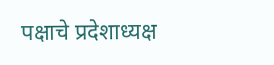पक्षाचे प्रदेशाध्यक्ष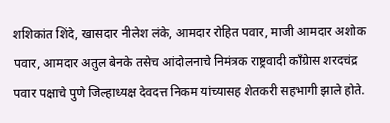शशिकांत शिंदे, खासदार नीलेश लंके, आमदार रोहित पवार, माजी आमदार अशोक पवार, आमदार अतुल बेनके तसेच आंदोलनाचे निमंत्रक राष्ट्रवादी काँग्रेास शरदचंद्र पवार पक्षाचे पुणे जिल्हाध्यक्ष देवदत्त निकम यांच्यासह शेतकरी सहभागी झाले होते.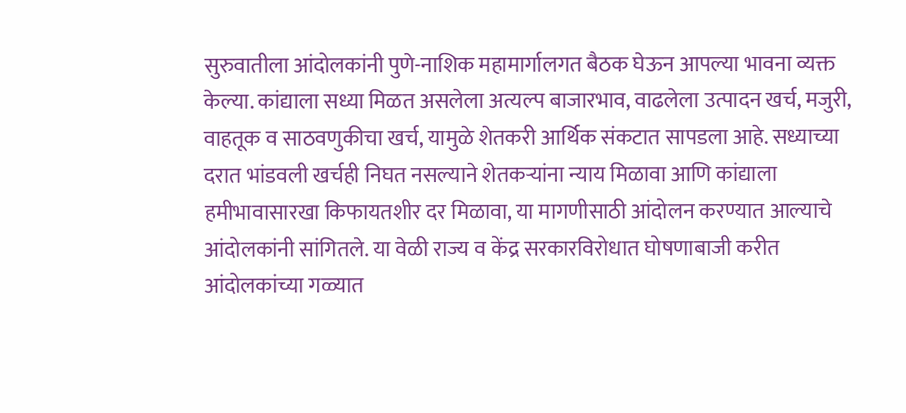सुरुवातीला आंदोलकांनी पुणे-नाशिक महामार्गालगत बैठक घेऊन आपल्या भावना व्यक्त केल्या. कांद्याला सध्या मिळत असलेला अत्यल्प बाजारभाव, वाढलेला उत्पादन खर्च, मजुरी, वाहतूक व साठवणुकीचा खर्च, यामुळे शेतकरी आर्थिक संकटात सापडला आहे. सध्याच्या दरात भांडवली खर्चही निघत नसल्याने शेतकऱ्यांना न्याय मिळावा आणि कांद्याला हमीभावासारखा किफायतशीर दर मिळावा, या मागणीसाठी आंदोलन करण्यात आल्याचे आंदोलकांनी सांगितले. या वेळी राज्य व केंद्र सरकारविरोधात घोषणाबाजी करीत आंदोलकांच्या गळ्यात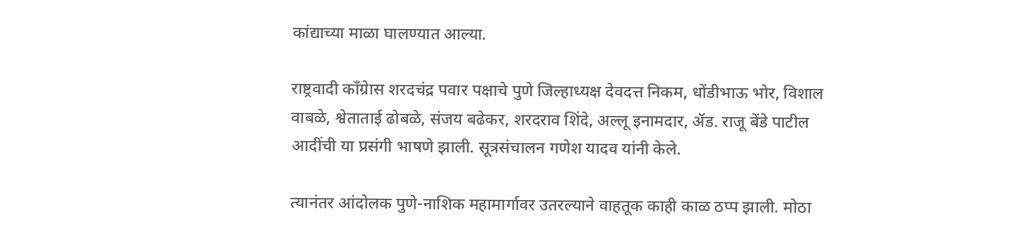कांद्याच्या माळा घालण्यात आल्या.

राष्ट्रवादी काँग्रेास शरदचंद्र पवार पक्षाचे पुणे जिल्हाध्यक्ष देवदत्त निकम, धोंडीभाऊ भोर, विशाल वाबळे, श्वेताताई ढोबळे, संजय बढेकर, शरदराव शिंदे, अल्लू इनामदार, ॲड. राजू बेंडे पाटील आदींची या प्रसंगी भाषणे झाली. सूत्रसंचालन गणेश यादव यांनी केले.

त्यानंतर आंदोलक पुणे-नाशिक महामार्गावर उतरल्याने वाहतूक काही काळ ठप्प झाली. मोठा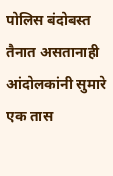पोलिस बंदोबस्त तैनात असतानाही आंदोलकांनी सुमारे एक तास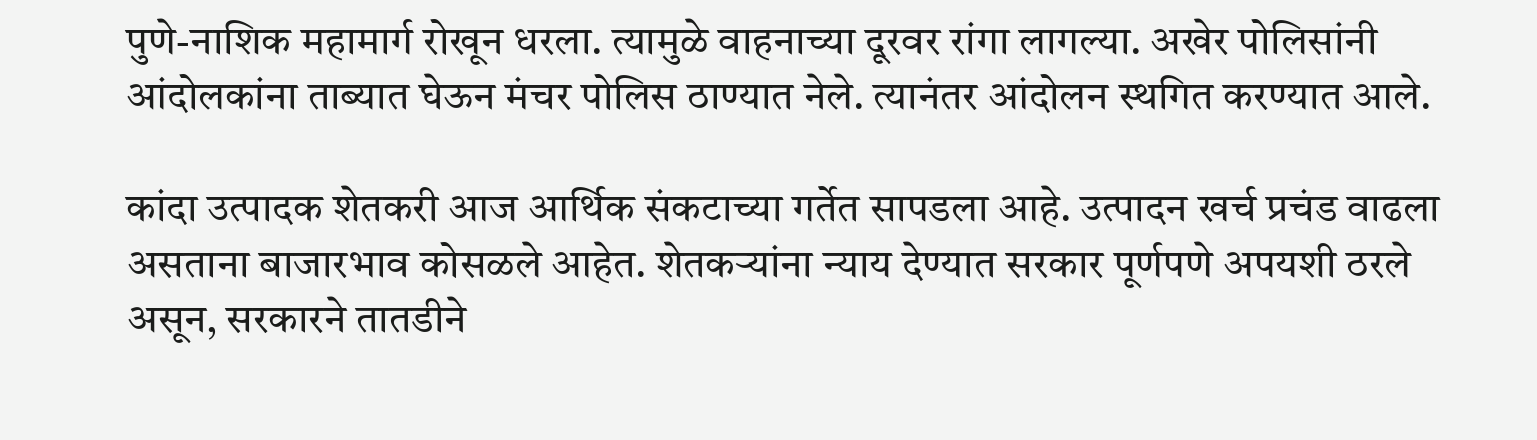पुणे-नाशिक महामार्ग रोखून धरला. त्यामुळे वाहनाच्या दूरवर रांगा लागल्या. अखेर पोलिसांनी आंदोलकांना ताब्यात घेऊन मंचर पोलिस ठाण्यात नेले. त्यानंतर आंदोलन स्थगित करण्यात आले.

कांदा उत्पादक शेतकरी आज आर्थिक संकटाच्या गर्तेत सापडला आहे. उत्पादन खर्च प्रचंड वाढला असताना बाजारभाव कोसळले आहेत. शेतकऱ्यांना न्याय देण्यात सरकार पूर्णपणे अपयशी ठरले असून, सरकारने तातडीने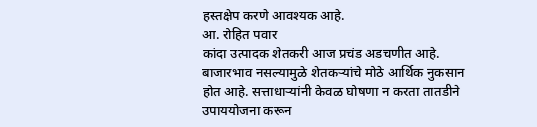हस्तक्षेप करणे आवश्यक आहे.
आ. रोहित पवार
कांदा उत्पादक शेतकरी आज प्रचंड अडचणीत आहे. बाजारभाव नसल्यामुळे शेतकऱ्यांचे मोठे आर्थिक नुकसान होत आहे. सत्ताधाऱ्यांनी केवळ घोषणा न करता तातडीने उपाययोजना करून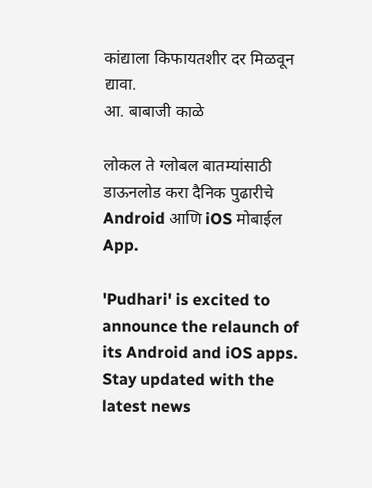कांद्याला किफायतशीर दर मिळवून द्यावा.
आ. बाबाजी काळे

लोकल ते ग्लोबल बातम्यांसाठी डाऊनलोड करा दैनिक पुढारीचे Android आणि iOS मोबाईल App.

'Pudhari' is excited to announce the relaunch of its Android and iOS apps. Stay updated with the latest news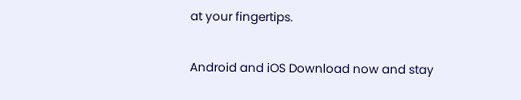at your fingertips.

Android and iOS Download now and stay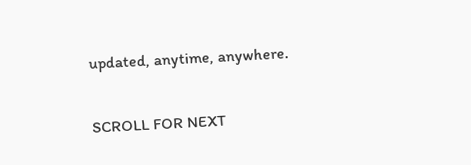updated, anytime, anywhere.

SCROLL FOR NEXT